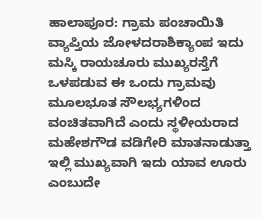ಹಾಲಾಪೂರ: ಗ್ರಾಮ ಪಂಚಾಯಿತಿ ವ್ಯಾಪ್ತಿಯ ಜೋಳದರಾಶಿಕ್ಯಾಂಪ ಇದು ಮಸ್ಕಿ ರಾಯಚೂರು ಮುಖ್ಯರಸ್ತೆಗೆ ಒಳಪಡುವ ಈ ಒಂದು ಗ್ರಾಮವು ಮೂಲಭೂತ ಸೌಲಭ್ಯಗಳಿಂದ ವಂಚಿತವಾಗಿದೆ ಎಂದು ಸ್ಥಳೀಯರಾದ ಮಹೇಶಗೌಡ ವಡಿಗೇರಿ ಮಾತನಾಡುತ್ತಾ ಇಲ್ಲಿ ಮುಖ್ಯವಾಗಿ ಇದು ಯಾವ ಊರು ಎಂಬುದೇ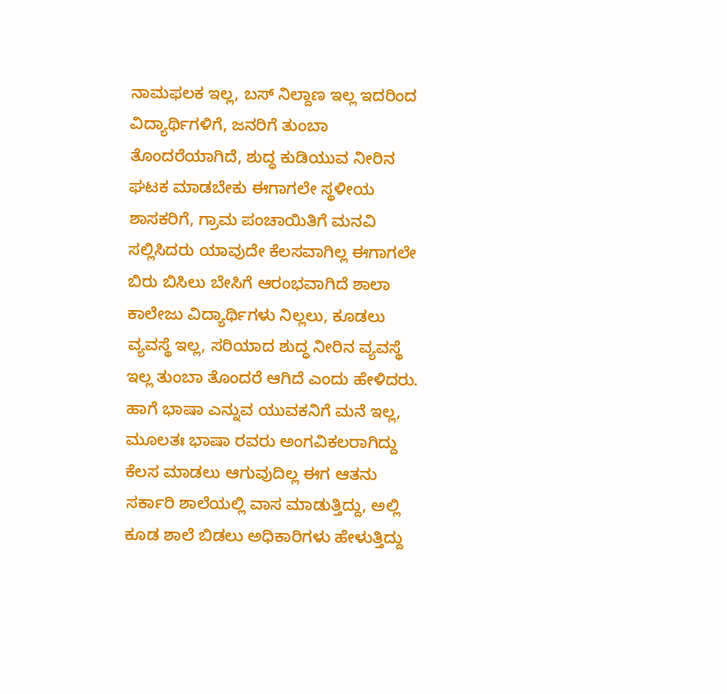ನಾಮಫಲಕ ಇಲ್ಲ, ಬಸ್ ನಿಲ್ದಾಣ ಇಲ್ಲ ಇದರಿಂದ ವಿದ್ಯಾರ್ಥಿಗಳಿಗೆ, ಜನರಿಗೆ ತುಂಬಾ ತೊಂದರೆಯಾಗಿದೆ, ಶುದ್ಧ ಕುಡಿಯುವ ನೀರಿನ ಘಟಕ ಮಾಡಬೇಕು ಈಗಾಗಲೇ ಸ್ಥಳೀಯ ಶಾಸಕರಿಗೆ, ಗ್ರಾಮ ಪಂಚಾಯಿತಿಗೆ ಮನವಿ ಸಲ್ಲಿಸಿದರು ಯಾವುದೇ ಕೆಲಸವಾಗಿಲ್ಲ ಈಗಾಗಲೇ ಬಿರು ಬಿಸಿಲು ಬೇಸಿಗೆ ಆರಂಭವಾಗಿದೆ ಶಾಲಾ ಕಾಲೇಜು ವಿದ್ಯಾರ್ಥಿಗಳು ನಿಲ್ಲಲು, ಕೂಡಲು ವ್ಯವಸ್ಥೆ ಇಲ್ಲ, ಸರಿಯಾದ ಶುದ್ಧ ನೀರಿನ ವ್ಯವಸ್ಥೆ ಇಲ್ಲ ತುಂಬಾ ತೊಂದರೆ ಆಗಿದೆ ಎಂದು ಹೇಳಿದರು. ಹಾಗೆ ಭಾಷಾ ಎನ್ನುವ ಯುವಕನಿಗೆ ಮನೆ ಇಲ್ಲ, ಮೂಲತಃ ಭಾಷಾ ರವರು ಅಂಗವಿಕಲರಾಗಿದ್ದು ಕೆಲಸ ಮಾಡಲು ಆಗುವುದಿಲ್ಲ ಈಗ ಆತನು ಸರ್ಕಾರಿ ಶಾಲೆಯಲ್ಲಿ ವಾಸ ಮಾಡುತ್ತಿದ್ದು, ಅಲ್ಲಿ ಕೂಡ ಶಾಲೆ ಬಿಡಲು ಅಧಿಕಾರಿಗಳು ಹೇಳುತ್ತಿದ್ದು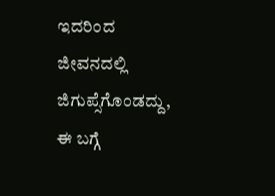ಇದರಿಂದ ಜೀವನದಲ್ಲಿ ಜಿಗುಪ್ಸೆಗೊಂಡದ್ದು, ಈ ಬಗ್ಗೆ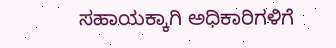ಸಹಾಯಕ್ಕಾಗಿ ಅಧಿಕಾರಿಗಳಿಗೆ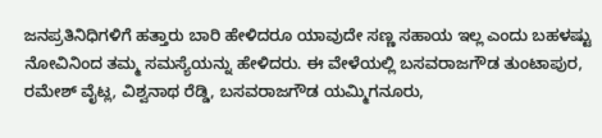ಜನಪ್ರತಿನಿಧಿಗಳಿಗೆ ಹತ್ತಾರು ಬಾರಿ ಹೇಳಿದರೂ ಯಾವುದೇ ಸಣ್ಣ ಸಹಾಯ ಇಲ್ಲ ಎಂದು ಬಹಳಷ್ಟು ನೋವಿನಿಂದ ತಮ್ಮ ಸಮಸ್ಯೆಯನ್ನು ಹೇಳಿದರು. ಈ ವೇಳೆಯಲ್ಲಿ ಬಸವರಾಜಗೌಡ ತುಂಟಾಪುರ, ರಮೇಶ್ ವೈಟ್ಲ, ವಿಶ್ವನಾಥ ರೆಡ್ಡಿ, ಬಸವರಾಜಗೌಡ ಯಮ್ಮಿಗನೂರು,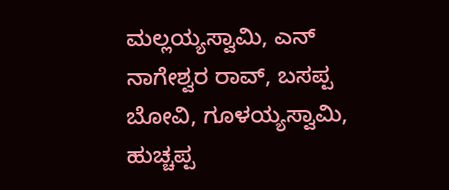ಮಲ್ಲಯ್ಯಸ್ವಾಮಿ, ಎನ್ ನಾಗೇಶ್ವರ ರಾವ್, ಬಸಪ್ಪ ಬೋವಿ, ಗೂಳಯ್ಯಸ್ವಾಮಿ, ಹುಚ್ಚಪ್ಪ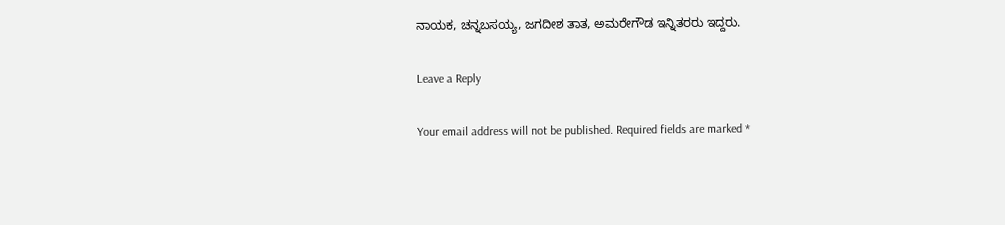ನಾಯಕ, ಚನ್ನಬಸಯ್ಯ, ಜಗದೀಶ ತಾತ, ಅಮರೇಗೌಡ ಇನ್ನಿತರರು ಇದ್ದರು.

Leave a Reply

Your email address will not be published. Required fields are marked *